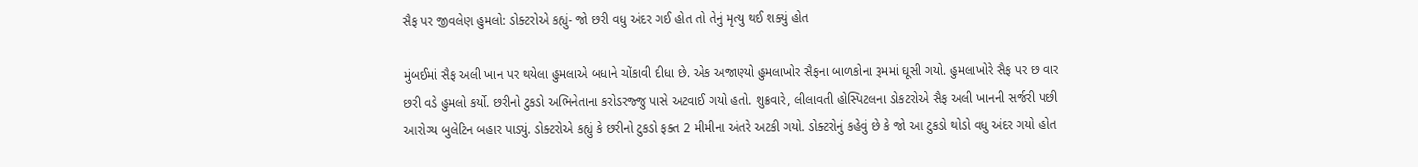સૈફ પર જીવલેણ હુમલો: ડોક્ટરોએ કહ્યું- જો છરી વધુ અંદર ગઈ હોત તો તેનું મૃત્યુ થઈ શક્યું હોત

મુંબઈમાં સૈફ અલી ખાન પર થયેલા હુમલાએ બધાને ચોંકાવી દીધા છે. એક અજાણ્યો હુમલાખોર સૈફના બાળકોના રૂમમાં ઘૂસી ગયો. હુમલાખોરે સૈફ પર છ વાર છરી વડે હુમલો કર્યો. છરીનો ટુકડો અભિનેતાના કરોડરજ્જુ પાસે અટવાઈ ગયો હતો. શુક્રવારે, લીલાવતી હોસ્પિટલના ડોકટરોએ સૈફ અલી ખાનની સર્જરી પછી આરોગ્ય બુલેટિન બહાર પાડ્યું. ડોક્ટરોએ કહ્યું કે છરીનો ટુકડો ફક્ત 2 મીમીના અંતરે અટકી ગયો. ડોક્ટરોનું કહેવું છે કે જો આ ટુકડો થોડો વધુ અંદર ગયો હોત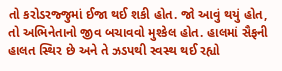તો કરોડરજ્જુમાં ઈજા થઈ શકી હોત. જો આવું થયું હોત, તો અભિનેતાનો જીવ બચાવવો મુશ્કેલ હોત. હાલમાં સૈફની હાલત સ્થિર છે અને તે ઝડપથી સ્વસ્થ થઈ રહ્યો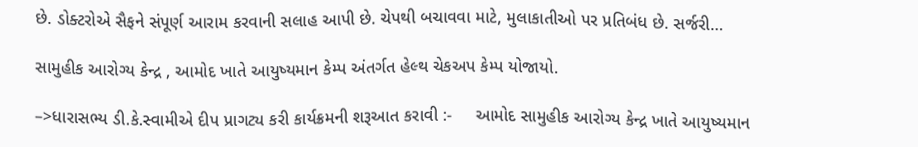છે. ડોક્ટરોએ સૈફને સંપૂર્ણ આરામ કરવાની સલાહ આપી છે. ચેપથી બચાવવા માટે, મુલાકાતીઓ પર પ્રતિબંધ છે. સર્જરી…

સામુહીક આરોગ્ય કેન્દ્ર , આમોદ ખાતે આયુષ્યમાન કેમ્પ અંતર્ગત હેલ્થ ચેકઅપ કેમ્પ યોજાયો.

–>ધારાસભ્ય ડી.કે.સ્વામીએ દીપ પ્રાગટ્ય કરી કાર્યક્રમની શરૂઆત કરાવી :-     આમોદ સામુહીક આરોગ્ય કેન્દ્ર ખાતે આયુષ્યમાન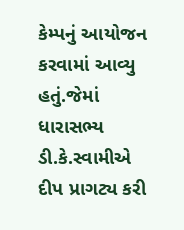કેમ્પનું આયોજન કરવામાં આવ્યુ હતું.જેમાં ધારાસભ્ય ડી.કે.સ્વામીએ દીપ પ્રાગટ્ય કરી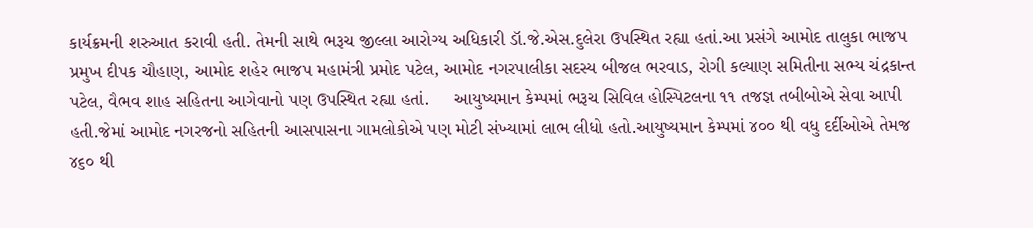કાર્યક્રમની શરુઆત કરાવી હતી. તેમની સાથે ભરૂચ જીલ્લા આરોગ્ય અધિકારી ડૉ.જે.એસ.દુલેરા ઉપસ્થિત રહ્યા હતાં.આ પ્રસંગે આમોદ તાલુકા ભાજપ પ્રમુખ દીપક ચૌહાણ, આમોદ શહેર ભાજપ મહામંત્રી પ્રમોદ પટેલ, આમોદ નગરપાલીકા સદસ્ય બીજલ ભરવાડ, રોગી કલ્યાણ સમિતીના સભ્ય ચંદ્રકાન્ત પટેલ, વૈભવ શાહ સહિતના આગેવાનો પણ ઉપસ્થિત રહ્યા હતાં.     આયુષ્યમાન કેમ્પમાં ભરૂચ સિવિલ હોસ્પિટલના ૧૧ તજજ્ઞ તબીબોએ સેવા આપી હતી.જેમાં આમોદ નગરજનો સહિતની આસપાસના ગામલોકોએ પણ મોટી સંખ્યામાં લાભ લીધો હતો.આયુષ્યમાન કેમ્પમાં ૪૦૦ થી વધુ દર્દીઓએ તેમજ ૪૬૦ થી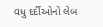વધુ દર્દીઓનો લેબ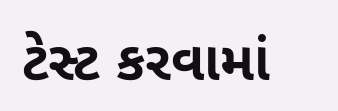ટેસ્ટ કરવામાં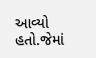આવ્યો હતો.જેમાં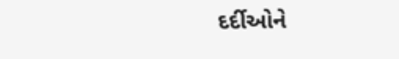દર્દીઓને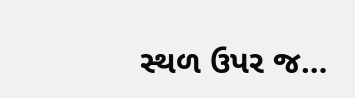સ્થળ ઉપર જ…